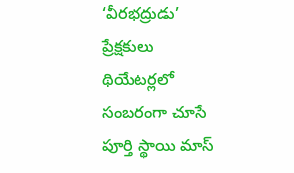‘వీరభద్రుడు’ ప్రేక్షకులు థియేటర్లలో సంబరంగా చూసే పూర్తి స్థాయి మాస్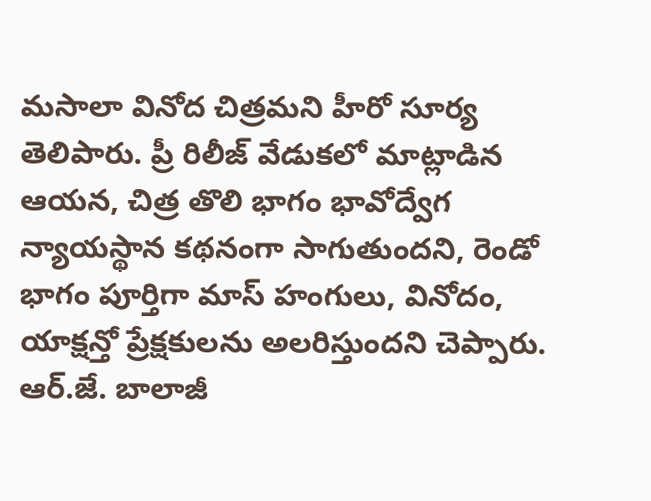మసాలా వినోద చిత్రమని హీరో సూర్య తెలిపారు. ప్రీ రిలీజ్ వేడుకలో మాట్లాడిన ఆయన, చిత్ర తొలి భాగం భావోద్వేగ న్యాయస్థాన కథనంగా సాగుతుందని, రెండో భాగం పూర్తిగా మాస్ హంగులు, వినోదం, యాక్షన్తో ప్రేక్షకులను అలరిస్తుందని చెప్పారు. ఆర్.జే. బాలాజీ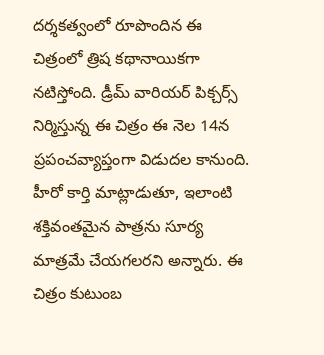దర్శకత్వంలో రూపొందిన ఈ చిత్రంలో త్రిష కథానాయికగా నటిస్తోంది. డ్రీమ్ వారియర్ పిక్చర్స్ నిర్మిస్తున్న ఈ చిత్రం ఈ నెల 14న ప్రపంచవ్యాప్తంగా విడుదల కానుంది.
హీరో కార్తి మాట్లాడుతూ, ఇలాంటి శక్తివంతమైన పాత్రను సూర్య మాత్రమే చేయగలరని అన్నారు. ఈ చిత్రం కుటుంబ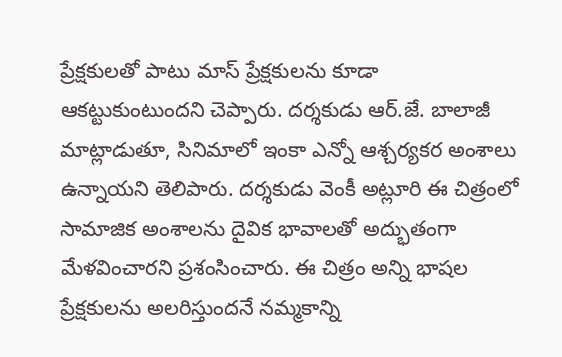ప్రేక్షకులతో పాటు మాస్ ప్రేక్షకులను కూడా ఆకట్టుకుంటుందని చెప్పారు. దర్శకుడు ఆర్.జే. బాలాజీ మాట్లాడుతూ, సినిమాలో ఇంకా ఎన్నో ఆశ్చర్యకర అంశాలు ఉన్నాయని తెలిపారు. దర్శకుడు వెంకీ అట్లూరి ఈ చిత్రంలో సామాజిక అంశాలను దైవిక భావాలతో అద్భుతంగా మేళవించారని ప్రశంసించారు. ఈ చిత్రం అన్ని భాషల ప్రేక్షకులను అలరిస్తుందనే నమ్మకాన్ని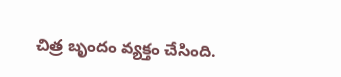చిత్ర బృందం వ్యక్తం చేసింది.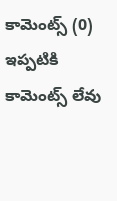కామెంట్స్ (0)
ఇప్పటికి కామెంట్స్ లేవు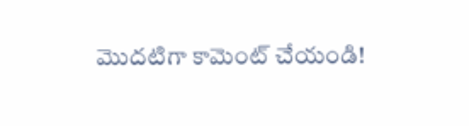మొదటిగా కామెంట్ చేయండి!